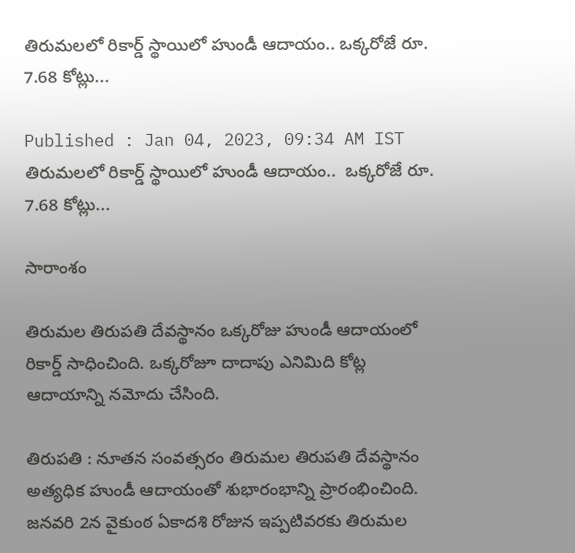తిరుమలలో రికార్డ్ స్థాయిలో హుండీ ఆదాయం.. ఒక్కరోజే రూ. 7.68 కోట్లు...

Published : Jan 04, 2023, 09:34 AM IST
తిరుమలలో రికార్డ్ స్థాయిలో హుండీ ఆదాయం..  ఒక్కరోజే రూ. 7.68 కోట్లు...

సారాంశం

తిరుమల తిరుపతి దేవస్థానం ఒక్కరోజు హుండీ ఆదాయంలో రికార్డ్ సాధించింది. ఒక్కరోజూ దాదాపు ఎనిమిది కోట్ల ఆదాయాన్ని నమోదు చేసింది.

తిరుపతి : నూతన సంవత్సరం తిరుమల తిరుపతి దేవస్థానం అత్యధిక హుండీ ఆదాయంతో శుభారంభాన్ని ప్రారంభించింది. జనవరి 2న వైకుంఠ ఏకాదశి రోజున ఇప్పటివరకు తిరుమల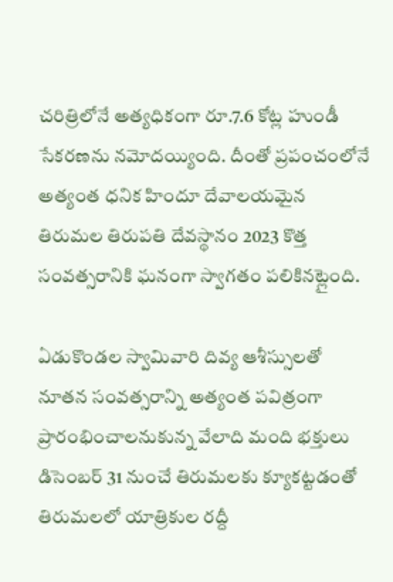చరిత్రిలోనే అత్యధికంగా రూ.7.6 కోట్ల హుండీ సేకరణను నమోదయ్యింది. దీంతో ప్రపంచంలోనే అత్యంత ధనిక హిందూ దేవాలయమైన తిరుమల తిరుపతి దేవస్థానం 2023 కొత్త సంవత్సరానికి ఘనంగా స్వాగతం పలికినట్లైంది.

ఏడుకొండల స్వామివారి దివ్య ఆశీస్సులతో నూతన సంవత్సరాన్ని అత్యంత పవిత్రంగా ప్రారంభించాలనుకున్న వేలాది మంది భక్తులు డిసెంబర్ 31 నుంచే తిరుమలకు క్యూకట్టడంతో తిరుమలలో యాత్రికుల రద్దీ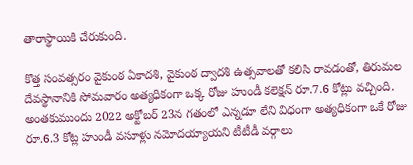తారాస్థాయికి చేరుకుంది.

కొత్త సంవత్సరం వైకుంఠ ఏకాదశి, వైకుంఠ ద్వాదశి ఉత్సవాలతో కలిసి రావడంతో, తిరుమల దేవస్థానానికి సోమవారం అత్యధికంగా ఒక్క రోజు హుండీ కలెక్షన్ రూ.7.6 కోట్లు వచ్చింది. అంతకుముందు 2022 అక్టోబర్ 23న గతంలో ఎన్నడూ లేని విధంగా అత్యధికంగా ఒకే రోజు రూ.6.3 కోట్ల హుండీ వసూళ్లు నమోదయ్యాయని టీటీడీ వర్గాలు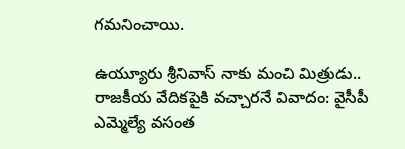గమనించాయి.

ఉయ్యూరు శ్రీనివాస్ నాకు మంచి మిత్రుడు.. రాజకీయ వేదికపైకి వచ్చారనే వివాదం: వైసీపీ ఎమ్మెల్యే వసంత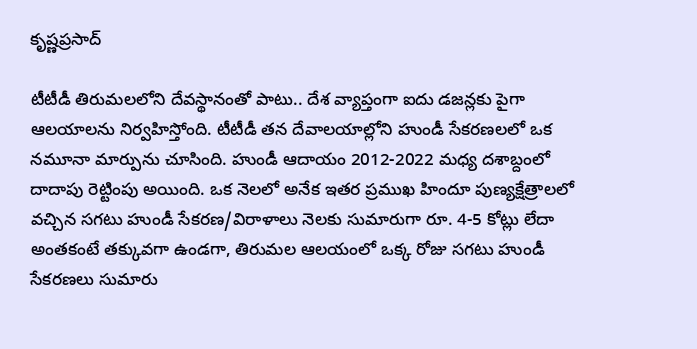కృష్ణప్రసాద్

టీటీడీ తిరుమలలోని దేవస్థానంతో పాటు.. దేశ వ్యాప్తంగా ఐదు డజన్లకు పైగా ఆలయాలను నిర్వహిస్తోంది. టీటీడీ తన దేవాలయాల్లోని హుండీ సేకరణలలో ఒక నమూనా మార్పును చూసింది. హుండీ ఆదాయం 2012-2022 మధ్య దశాబ్దంలో దాదాపు రెట్టింపు అయింది. ఒక నెలలో అనేక ఇతర ప్రముఖ హిందూ పుణ్యక్షేత్రాలలో వచ్చిన సగటు హుండీ సేకరణ/విరాళాలు నెలకు సుమారుగా రూ. 4-5 కోట్లు లేదా అంతకంటే తక్కువగా ఉండగా, తిరుమల ఆలయంలో ఒక్క రోజు సగటు హుండీ సేకరణలు సుమారు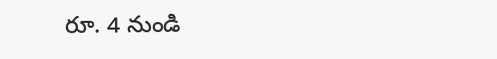రూ. 4 నుండి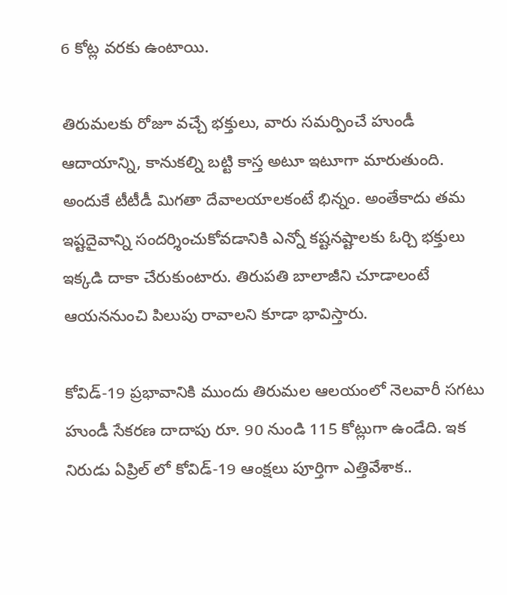6 కోట్ల వరకు ఉంటాయి.

తిరుమలకు రోజూ వచ్చే భక్తులు, వారు సమర్పించే హుండీ ఆదాయాన్ని, కానుకల్ని బట్టి కాస్త అటూ ఇటూగా మారుతుంది. అందుకే టీటీడీ మిగతా దేవాలయాలకంటే భిన్నం. అంతేకాదు తమ ఇష్టదైవాన్ని సందర్శించుకోవడానికి ఎన్నో కష్టనష్టాలకు ఓర్చి భక్తులు ఇక్కడి దాకా చేరుకుంటారు. తిరుపతి బాలాజీని చూడాలంటే ఆయననుంచి పిలుపు రావాలని కూడా భావిస్తారు.

కోవిడ్-19 ప్రభావానికి ముందు తిరుమల ఆలయంలో నెలవారీ సగటు హుండీ సేకరణ దాదాపు రూ. 90 నుండి 115 కోట్లుగా ఉండేది. ఇక నిరుడు ఏప్రిల్ లో కోవిడ్-19 ఆంక్షలు పూర్తిగా ఎత్తివేశాక..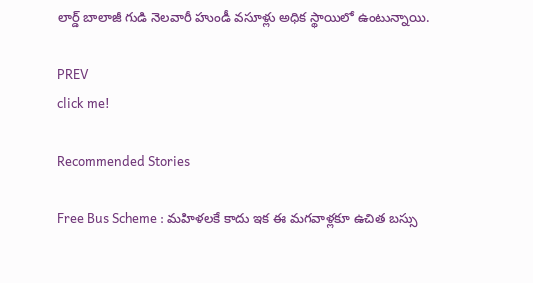లార్డ్ బాలాజీ గుడి నెలవారీ హుండీ వసూళ్లు అధిక స్థాయిలో ఉంటున్నాయి.

PREV
click me!

Recommended Stories

Free Bus Scheme : మహిళలకే కాదు ఇక ఈ మగవాళ్లకూ ఉచిత బస్సు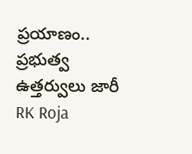ప్రయాణం.. ప్రభుత్వ ఉత్తర్వులు జారీ
RK Roja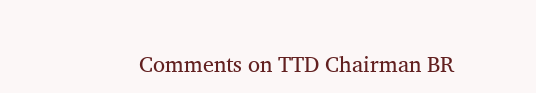Comments on TTD Chairman BR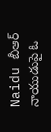Naidu బీఆర్ నాయుడుపై ఓ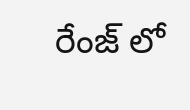రేంజ్ లో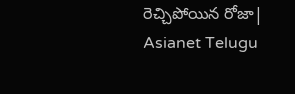రెచ్చిపోయిన రోజా| Asianet Telugu